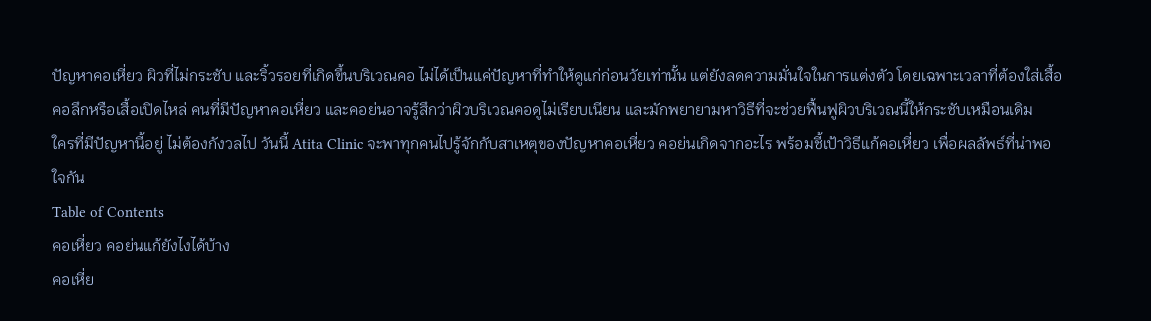ปัญหาคอเหี่ยว ผิวที่ไม่กระชับ และริ้วรอยที่เกิดขึ้นบริเวณคอ ไม่ได้เป็นแค่ปัญหาที่ทำให้ดูแก่ก่อนวัยเท่านั้น แต่ยังลดความมั่นใจในการแต่งตัว โดยเฉพาะเวลาที่ต้องใส่เสื้อคอลึกหรือเสื้อเปิดไหล่ คนที่มีปัญหาคอเหี่ยว และคอย่นอาจรู้สึกว่าผิวบริเวณคอดูไม่เรียบเนียน และมักพยายามหาวิธีที่จะช่วยฟื้นฟูผิวบริเวณนี้ให้กระชับเหมือนเดิม
ใครที่มีปัญหานี้อยู่ ไม่ต้องกังวลไป วันนี้ Atita Clinic จะพาทุกคนไปรู้จักกับสาเหตุของปัญหาคอเหี่ยว คอย่นเกิดจากอะไร พร้อมชี้เป้าวิธีแก้คอเหี่ยว เพื่อผลลัพธ์ที่น่าพอใจกัน
Table of Contents
คอเหี่ยว คอย่นแก้ยังไงได้บ้าง
คอเหี่ย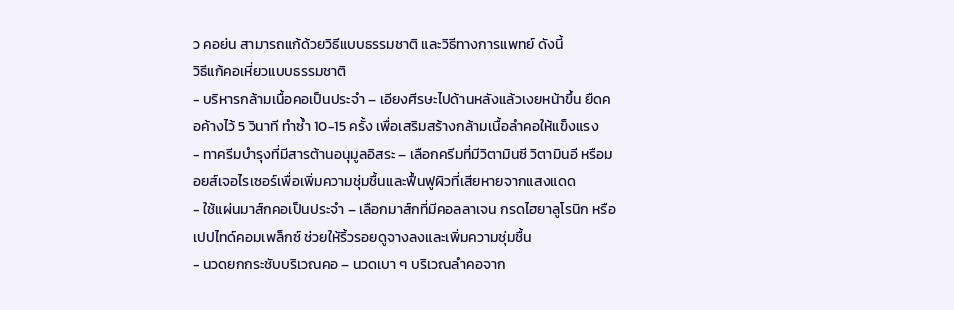ว คอย่น สามารถแก้ด้วยวิธีแบบธรรมชาติ และวิธีทางการแพทย์ ดังนี้
วิธีแก้คอเหี่ยวแบบธรรมชาติ
- บริหารกล้ามเนื้อคอเป็นประจำ – เอียงศีรษะไปด้านหลังแล้วเงยหน้าขึ้น ยืดคอค้างไว้ 5 วินาที ทำซ้ำ 10-15 ครั้ง เพื่อเสริมสร้างกล้ามเนื้อลำคอให้แข็งแรง
- ทาครีมบำรุงที่มีสารต้านอนุมูลอิสระ – เลือกครีมที่มีวิตามินซี วิตามินอี หรือมอยส์เจอไรเซอร์เพื่อเพิ่มความชุ่มชื้นและฟื้นฟูผิวที่เสียหายจากแสงแดด
- ใช้แผ่นมาส์กคอเป็นประจำ – เลือกมาส์กที่มีคอลลาเจน กรดไฮยาลูโรนิก หรือเปปไทด์คอมเพล็กซ์ ช่วยให้ริ้วรอยดูจางลงและเพิ่มความชุ่มชื้น
- นวดยกกระชับบริเวณคอ – นวดเบา ๆ บริเวณลำคอจาก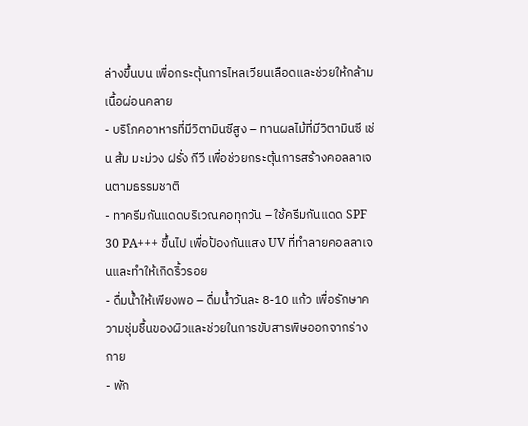ล่างขึ้นบน เพื่อกระตุ้นการไหลเวียนเลือดและช่วยให้กล้ามเนื้อผ่อนคลาย
- บริโภคอาหารที่มีวิตามินซีสูง – ทานผลไม้ที่มีวิตามินซี เช่น ส้ม มะม่วง ฝรั่ง กีวี เพื่อช่วยกระตุ้นการสร้างคอลลาเจนตามธรรมชาติ
- ทาครีมกันแดดบริเวณคอทุกวัน – ใช้ครีมกันแดด SPF 30 PA+++ ขึ้นไป เพื่อป้องกันแสง UV ที่ทำลายคอลลาเจนและทำให้เกิดริ้วรอย
- ดื่มน้ำให้เพียงพอ – ดื่มน้ำวันละ 8-10 แก้ว เพื่อรักษาความชุ่มชื้นของผิวและช่วยในการขับสารพิษออกจากร่างกาย
- พัก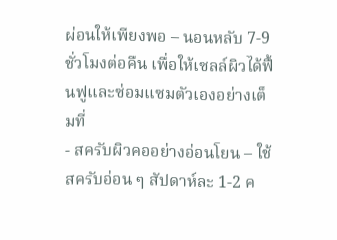ผ่อนให้เพียงพอ – นอนหลับ 7-9 ชั่วโมงต่อคืน เพื่อให้เซลล์ผิวได้ฟื้นฟูและซ่อมแซมตัวเองอย่างเต็มที่
- สครับผิวคออย่างอ่อนโยน – ใช้สครับอ่อน ๆ สัปดาห์ละ 1-2 ค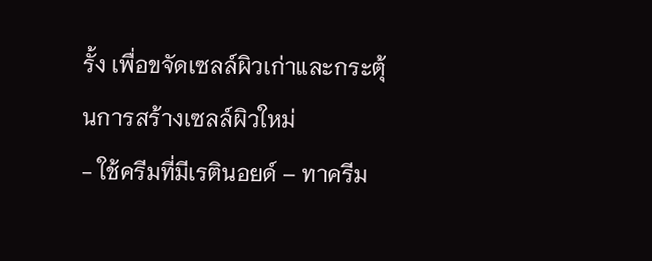รั้ง เพื่อขจัดเซลล์ผิวเก่าและกระตุ้นการสร้างเซลล์ผิวใหม่
- ใช้ครีมที่มีเรตินอยด์ – ทาครีม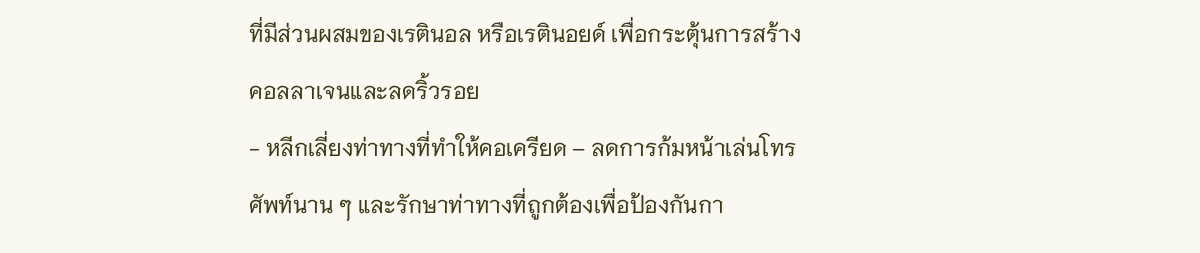ที่มีส่วนผสมของเรตินอล หรือเรตินอยด์ เพื่อกระตุ้นการสร้างคอลลาเจนและลดริ้วรอย
- หลีกเลี่ยงท่าทางที่ทำให้คอเครียด – ลดการก้มหน้าเล่นโทรศัพท์นาน ๆ และรักษาท่าทางที่ถูกต้องเพื่อป้องกันกา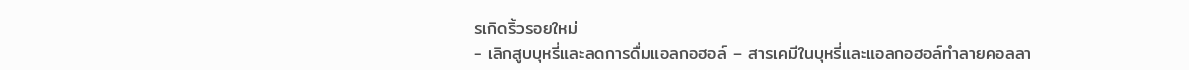รเกิดริ้วรอยใหม่
- เลิกสูบบุหรี่และลดการดื่มแอลกอฮอล์ – สารเคมีในบุหรี่และแอลกอฮอล์ทำลายคอลลา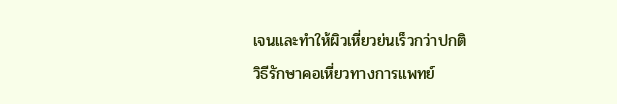เจนและทำให้ผิวเหี่ยวย่นเร็วกว่าปกติ
วิธีรักษาคอเหี่ยวทางการแพทย์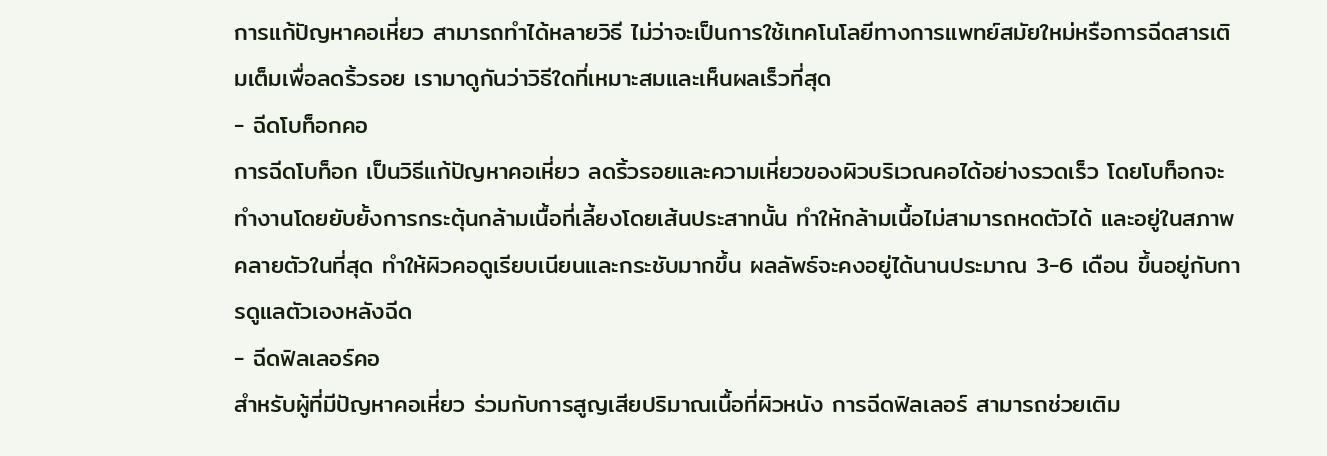การแก้ปัญหาคอเหี่ยว สามารถทำได้หลายวิธี ไม่ว่าจะเป็นการใช้เทคโนโลยีทางการแพทย์สมัยใหม่หรือการฉีดสารเติมเต็มเพื่อลดริ้วรอย เรามาดูกันว่าวิธีใดที่เหมาะสมและเห็นผลเร็วที่สุด
- ฉีดโบท็อกคอ
การฉีดโบท็อก เป็นวิธีแก้ปัญหาคอเหี่ยว ลดริ้วรอยและความเหี่ยวของผิวบริเวณคอได้อย่างรวดเร็ว โดยโบท็อกจะทำงานโดยยับยั้งการกระตุ้นกล้ามเนื้อที่เลี้ยงโดยเส้นประสาทนั้น ทำให้กล้ามเนื้อไม่สามารถหดตัวได้ และอยู่ในสภาพคลายตัวในที่สุด ทำให้ผิวคอดูเรียบเนียนและกระชับมากขึ้น ผลลัพธ์จะคงอยู่ได้นานประมาณ 3-6 เดือน ขึ้นอยู่กับการดูแลตัวเองหลังฉีด
- ฉีดฟิลเลอร์คอ
สำหรับผู้ที่มีปัญหาคอเหี่ยว ร่วมกับการสูญเสียปริมาณเนื้อที่ผิวหนัง การฉีดฟิลเลอร์ สามารถช่วยเติม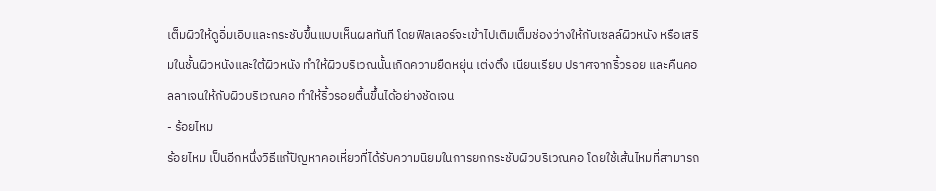เต็มผิวให้ดูอิ่มเอิบและกระชับขึ้นแบบเห็นผลทันที โดยฟิลเลอร์จะเข้าไปเติมเต็มช่องว่างให้กับเซลล์ผิวหนัง หรือเสริมในชั้นผิวหนังและใต้ผิวหนัง ทำให้ผิวบริเวณนั้นเกิดความยืดหยุ่น เต่งตึง เนียนเรียบ ปราศจากริ้วรอย และคืนคอลลาเจนให้กับผิวบริเวณคอ ทำให้ริ้วรอยตื้นขึ้นได้อย่างชัดเจน
- ร้อยไหม
ร้อยไหม เป็นอีกหนึ่งวิธีแก้ปัญหาคอเหี่ยวที่ได้รับความนิยมในการยกกระชับผิวบริเวณคอ โดยใช้เส้นไหมที่สามารถ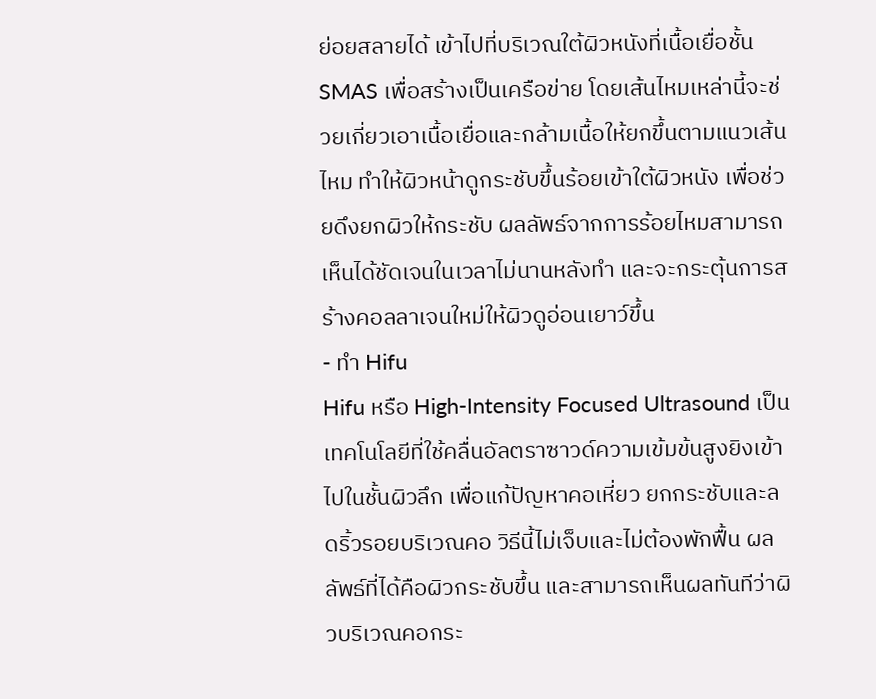ย่อยสลายได้ เข้าไปที่บริเวณใต้ผิวหนังที่เนื้อเยื่อชั้น SMAS เพื่อสร้างเป็นเครือข่าย โดยเส้นไหมเหล่านี้จะช่วยเกี่ยวเอาเนื้อเยื่อและกล้ามเนื้อให้ยกขึ้นตามแนวเส้นไหม ทำให้ผิวหน้าดูกระชับขึ้นร้อยเข้าใต้ผิวหนัง เพื่อช่วยดึงยกผิวให้กระชับ ผลลัพธ์จากการร้อยไหมสามารถเห็นได้ชัดเจนในเวลาไม่นานหลังทำ และจะกระตุ้นการสร้างคอลลาเจนใหม่ให้ผิวดูอ่อนเยาว์ขึ้น
- ทำ Hifu
Hifu หรือ High-Intensity Focused Ultrasound เป็นเทคโนโลยีที่ใช้คลื่นอัลตราซาวด์ความเข้มข้นสูงยิงเข้าไปในชั้นผิวลึก เพื่อแก้ปัญหาคอเหี่ยว ยกกระชับและลดริ้วรอยบริเวณคอ วิธีนี้ไม่เจ็บและไม่ต้องพักฟื้น ผลลัพธ์ที่ได้คือผิวกระชับขึ้น และสามารถเห็นผลทันทีว่าผิวบริเวณคอกระ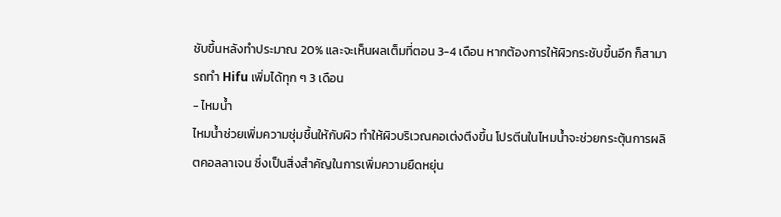ชับขึ้นหลังทำประมาณ 20% และจะเห็นผลเต็มที่ตอน 3-4 เดือน หากต้องการให้ผิวกระชับขึ้นอีก ก็สามารถทำ Hifu เพิ่มได้ทุก ๆ 3 เดือน
- ไหมน้ำ
ไหมน้ำช่วยเพิ่มความชุ่มชื้นให้กับผิว ทำให้ผิวบริเวณคอเต่งตึงขึ้น โปรตีนในไหมน้ำจะช่วยกระตุ้นการผลิตคอลลาเจน ซึ่งเป็นสิ่งสำคัญในการเพิ่มความยืดหยุ่น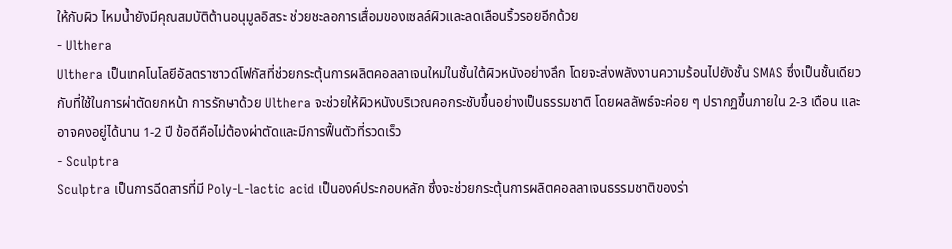ให้กับผิว ไหมน้ำยังมีคุณสมบัติต้านอนุมูลอิสระ ช่วยชะลอการเสื่อมของเซลล์ผิวและลดเลือนริ้วรอยอีกด้วย
- Ulthera
Ulthera เป็นเทคโนโลยีอัลตราซาวด์โฟกัสที่ช่วยกระตุ้นการผลิตคอลลาเจนใหม่ในชั้นใต้ผิวหนังอย่างลึก โดยจะส่งพลังงานความร้อนไปยังชั้น SMAS ซึ่งเป็นชั้นเดียวกับที่ใช้ในการผ่าตัดยกหน้า การรักษาด้วย Ulthera จะช่วยให้ผิวหนังบริเวณคอกระชับขึ้นอย่างเป็นธรรมชาติ โดยผลลัพธ์จะค่อย ๆ ปรากฏขึ้นภายใน 2-3 เดือน และอาจคงอยู่ได้นาน 1-2 ปี ข้อดีคือไม่ต้องผ่าตัดและมีการฟื้นตัวที่รวดเร็ว
- Sculptra
Sculptra เป็นการฉีดสารที่มี Poly-L-lactic acid เป็นองค์ประกอบหลัก ซึ่งจะช่วยกระตุ้นการผลิตคอลลาเจนธรรมชาติของร่า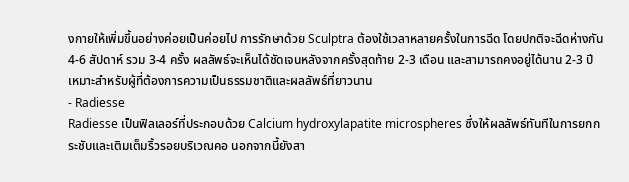งกายให้เพิ่มขึ้นอย่างค่อยเป็นค่อยไป การรักษาด้วย Sculptra ต้องใช้เวลาหลายครั้งในการฉีด โดยปกติจะฉีดห่างกัน 4-6 สัปดาห์ รวม 3-4 ครั้ง ผลลัพธ์จะเห็นได้ชัดเจนหลังจากครั้งสุดท้าย 2-3 เดือน และสามารถคงอยู่ได้นาน 2-3 ปี เหมาะสำหรับผู้ที่ต้องการความเป็นธรรมชาติและผลลัพธ์ที่ยาวนาน
- Radiesse
Radiesse เป็นฟิลเลอร์ที่ประกอบด้วย Calcium hydroxylapatite microspheres ซึ่งให้ผลลัพธ์ทันทีในการยกกระชับและเติมเต็มริ้วรอยบริเวณคอ นอกจากนี้ยังสา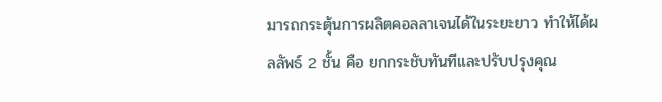มารถกระตุ้นการผลิตคอลลาเจนได้ในระยะยาว ทำให้ได้ผลลัพธ์ 2 ชั้น คือ ยกกระชับทันทีและปรับปรุงคุณ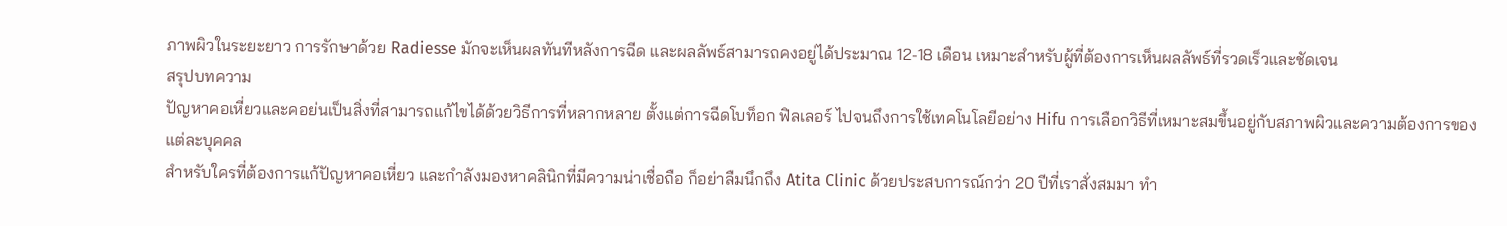ภาพผิวในระยะยาว การรักษาด้วย Radiesse มักจะเห็นผลทันทีหลังการฉีด และผลลัพธ์สามารถคงอยู่ได้ประมาณ 12-18 เดือน เหมาะสำหรับผู้ที่ต้องการเห็นผลลัพธ์ที่รวดเร็วและชัดเจน
สรุปบทความ
ปัญหาคอเหี่ยวและคอย่นเป็นสิ่งที่สามารถแก้ไขได้ด้วยวิธีการที่หลากหลาย ตั้งแต่การฉีดโบท็อก ฟิลเลอร์ ไปจนถึงการใช้เทคโนโลยีอย่าง Hifu การเลือกวิธีที่เหมาะสมขึ้นอยู่กับสภาพผิวและความต้องการของแต่ละบุคคล
สำหรับใครที่ต้องการแก้ปัญหาคอเหี่ยว และกำลังมองหาคลินิกที่มีความน่าเชื่อถือ ก็อย่าลืมนึกถึง Atita Clinic ด้วยประสบการณ์กว่า 20 ปีที่เราสั่งสมมา ทำ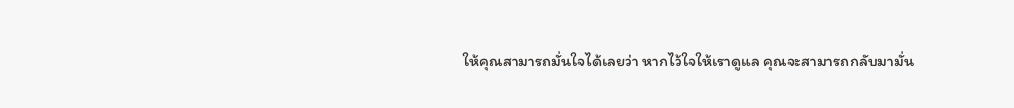ให้คุณสามารถมั่นใจได้เลยว่า หากไว้ใจให้เราดูแล คุณจะสามารถกลับมามั่น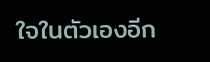ใจในตัวเองอีก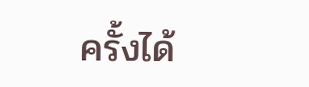ครั้งได้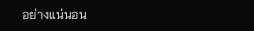อย่างแน่นอน